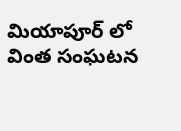మియాపూర్ లో వింత సంఘటన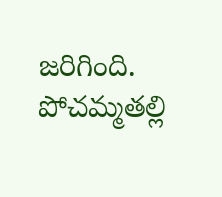జరిగింది. పోచమ్మతల్లి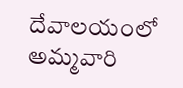దేవాలయంలో అమ్మవారి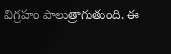విగ్రహం పాలుత్రాగుతుంది. ఈ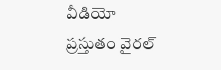వీడియో ప్రస్తుతం వైరల్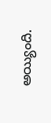అయ్యింది.